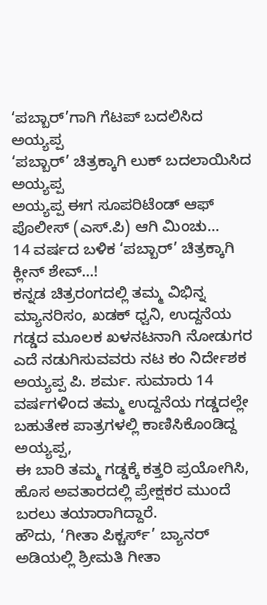‘ಪಬ್ಬಾರ್’ಗಾಗಿ ಗೆಟಪ್ ಬದಲಿಸಿದ ಅಯ್ಯಪ್ಪ
‘ಪಬ್ಬಾರ್’ ಚಿತ್ರಕ್ಕಾಗಿ ಲುಕ್ ಬದಲಾಯಿಸಿದ ಅಯ್ಯಪ್ಪ
ಅಯ್ಯಪ್ಪ ಈಗ ಸೂಪರಿಟೆಂಡ್ ಆಫ್ ಪೊಲೀಸ್ (ಎಸ್.ಪಿ) ಆಗಿ ಮಿಂಚು…
14 ವರ್ಷದ ಬಳಿಕ ‘ಪಬ್ಬಾರ್’ ಚಿತ್ರಕ್ಕಾಗಿ ಕ್ಲೀನ್ ಶೇವ್…!
ಕನ್ನಡ ಚಿತ್ರರಂಗದಲ್ಲಿ ತಮ್ಮ ವಿಭಿನ್ನ ಮ್ಯಾನರಿಸಂ, ಖಡಕ್ ಧ್ವನಿ, ಉದ್ದನೆಯ ಗಡ್ಡದ ಮೂಲಕ ಖಳನಟನಾಗಿ ನೋಡುಗರ ಎದೆ ನಡುಗಿಸುವವರು ನಟ ಕಂ ನಿರ್ದೇಶಕ ಅಯ್ಯಪ್ಪ ಪಿ. ಶರ್ಮ. ಸುಮಾರು 14 ವರ್ಷಗಳಿಂದ ತಮ್ಮ ಉದ್ದನೆಯ ಗಡ್ಡದಲ್ಲೇ ಬಹುತೇಕ ಪಾತ್ರಗಳಲ್ಲಿ ಕಾಣಿಸಿಕೊಂಡಿದ್ದ ಅಯ್ಯಪ್ಪ,
ಈ ಬಾರಿ ತಮ್ಮ ಗಡ್ಡಕ್ಕೆ ಕತ್ತರಿ ಪ್ರಯೋಗಿಸಿ, ಹೊಸ ಅವತಾರದಲ್ಲಿ ಪ್ರೇಕ್ಷಕರ ಮುಂದೆ ಬರಲು ತಯಾರಾಗಿದ್ದಾರೆ.
ಹೌದು, ‘ಗೀತಾ ಪಿಕ್ಚರ್ಸ್’ ಬ್ಯಾನರ್ ಅಡಿಯಲ್ಲಿ ಶ್ರೀಮತಿ ಗೀತಾ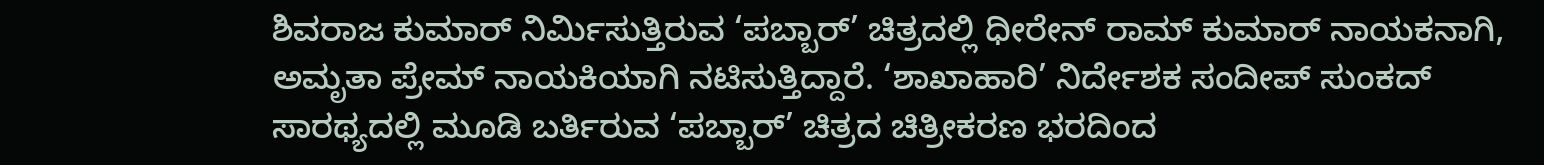ಶಿವರಾಜ ಕುಮಾರ್ ನಿರ್ಮಿಸುತ್ತಿರುವ ‘ಪಬ್ಬಾರ್’ ಚಿತ್ರದಲ್ಲಿ ಧೀರೇನ್ ರಾಮ್ ಕುಮಾರ್ ನಾಯಕನಾಗಿ, ಅಮೃತಾ ಪ್ರೇಮ್ ನಾಯಕಿಯಾಗಿ ನಟಿಸುತ್ತಿದ್ದಾರೆ. ‘ಶಾಖಾಹಾರಿ’ ನಿರ್ದೇಶಕ ಸಂದೀಪ್ ಸುಂಕದ್ ಸಾರಥ್ಯದಲ್ಲಿ ಮೂಡಿ ಬರ್ತಿರುವ ‘ಪಬ್ಬಾರ್’ ಚಿತ್ರದ ಚಿತ್ರೀಕರಣ ಭರದಿಂದ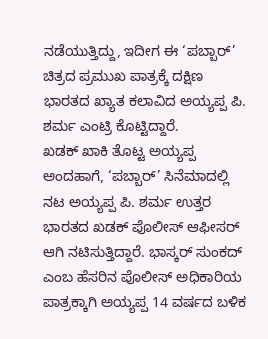ನಡೆಯುತ್ತಿದ್ದು, ಇದೀಗ ಈ ‘ಪಬ್ಬಾರ್’ ಚಿತ್ರದ ಪ್ರಮುಖ ಪಾತ್ರಕ್ಕೆ ದಕ್ಷಿಣ ಭಾರತದ ಖ್ಯಾತ ಕಲಾವಿದ ಅಯ್ಯಪ್ಪ ಪಿ. ಶರ್ಮ ಎಂಟ್ರಿ ಕೊಟ್ಟಿದ್ದಾರೆ.
ಖಡಕ್ ಖಾಕಿ ತೊಟ್ಟ ಅಯ್ಯಪ್ಪ
ಅಂದಹಾಗೆ, ‘ಪಬ್ಬಾರ್’ ಸಿನೆಮಾದಲ್ಲಿ ನಟ ಅಯ್ಯಪ್ಪ ಪಿ. ಶರ್ಮ ಉತ್ತರ ಭಾರತದ ಖಡಕ್ ಪೊಲೀಸ್ ಆಫೀಸರ್ ಆಗಿ ನಟಿಸುತ್ತಿದ್ದಾರೆ. ಭಾಸ್ಕರ್ ಸುಂಕದ್ ಎಂಬ ಹೆಸರಿನ ಪೊಲೀಸ್ ಅಧಿಕಾರಿಯ ಪಾತ್ರಕ್ಕಾಗಿ ಅಯ್ಯಪ್ಪ 14 ವರ್ಷದ ಬಳಿಕ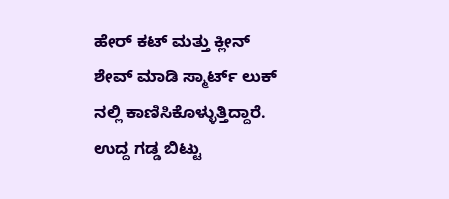ಹೇರ್ ಕಟ್ ಮತ್ತು ಕ್ಲೀನ್ ಶೇವ್ ಮಾಡಿ ಸ್ಮಾರ್ಟ್ ಲುಕ್ ನಲ್ಲಿ ಕಾಣಿಸಿಕೊಳ್ಳುತ್ತಿದ್ದಾರೆ. ಉದ್ದ ಗಡ್ಡ ಬಿಟ್ಟು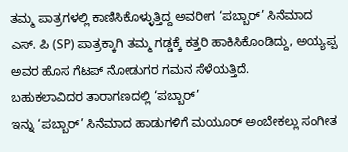ತಮ್ಮ ಪಾತ್ರಗಳಲ್ಲಿ ಕಾಣಿಸಿಕೊಳ್ಳುತ್ತಿದ್ದ ಅವರೀಗ ‘ಪಬ್ಬಾರ್’ ಸಿನೆಮಾದ ಎಸ್. ಪಿ (SP) ಪಾತ್ರಕ್ಕಾಗಿ ತಮ್ಮ ಗಡ್ಡಕ್ಕೆ ಕತ್ತರಿ ಹಾಕಿಸಿಕೊಂಡಿದ್ದು, ಅಯ್ಯಪ್ಪ ಅವರ ಹೊಸ ಗೆಟಪ್ ನೋಡುಗರ ಗಮನ ಸೆಳೆಯತ್ತಿದೆ.
ಬಹುಕಲಾವಿದರ ತಾರಾಗಣದಲ್ಲಿ ‘ಪಬ್ಬಾರ್’
ಇನ್ನು ‘ಪಬ್ಬಾರ್’ ಸಿನೆಮಾದ ಹಾಡುಗಳಿಗೆ ಮಯೂರ್ ಅಂಬೇಕಲ್ಲು ಸಂಗೀತ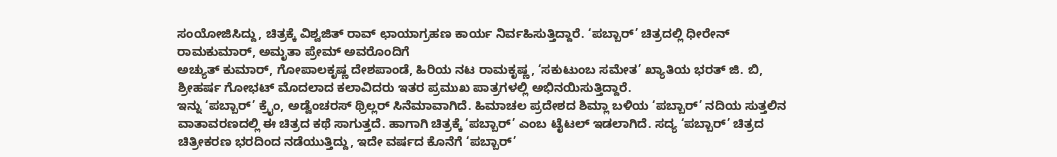ಸಂಯೋಜಿಸಿದ್ದು, ಚಿತ್ರಕ್ಕೆ ವಿಶ್ವಜಿತ್ ರಾವ್ ಛಾಯಾಗ್ರಹಣ ಕಾರ್ಯ ನಿರ್ವಹಿಸುತ್ತಿದ್ದಾರೆ. ‘ಪಬ್ಬಾರ್’ ಚಿತ್ರದಲ್ಲಿ ಧೀರೇನ್ ರಾಮಕುಮಾರ್, ಅಮೃತಾ ಪ್ರೇಮ್ ಅವರೊಂದಿಗೆ
ಅಚ್ಯುತ್ ಕುಮಾರ್, ಗೋಪಾಲಕೃಷ್ಣ ದೇಶಪಾಂಡೆ, ಹಿರಿಯ ನಟ ರಾಮಕೃಷ್ಣ, ‘ಸಕುಟುಂಬ ಸಮೇತ’ ಖ್ಯಾತಿಯ ಭರತ್ ಜಿ. ಬಿ, ಶ್ರೀಹರ್ಷ ಗೋಭಟ್ ಮೊದಲಾದ ಕಲಾವಿದರು ಇತರ ಪ್ರಮುಖ ಪಾತ್ರಗಳಲ್ಲಿ ಅಭಿನಯಿಸುತ್ತಿದ್ದಾರೆ.
ಇನ್ನು ‘ಪಬ್ಬಾರ್’ ಕ್ರೈಂ, ಅಡ್ವೆಂಚರಸ್ ಥ್ರಿಲ್ಲರ್ ಸಿನೆಮಾವಾಗಿದೆ. ಹಿಮಾಚಲ ಪ್ರದೇಶದ ಶಿಮ್ಲಾ ಬಳಿಯ ‘ಪಬ್ಬಾರ್’ ನದಿಯ ಸುತ್ತಲಿನ ವಾತಾವರಣದಲ್ಲಿ ಈ ಚಿತ್ರದ ಕಥೆ ಸಾಗುತ್ತದೆ. ಹಾಗಾಗಿ ಚಿತ್ರಕ್ಕೆ ‘ಪಬ್ಬಾರ್’ ಎಂಬ ಟೈಟಲ್ ಇಡಲಾಗಿದೆ. ಸದ್ಯ ‘ಪಬ್ಬಾರ್’ ಚಿತ್ರದ ಚಿತ್ರೀಕರಣ ಭರದಿಂದ ನಡೆಯುತ್ತಿದ್ದು, ಇದೇ ವರ್ಷದ ಕೊನೆಗೆ ‘ಪಬ್ಬಾರ್’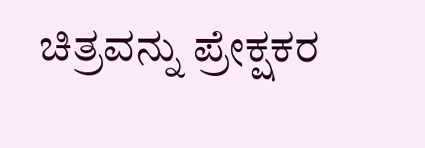ಚಿತ್ರವನ್ನು ಪ್ರೇಕ್ಷಕರ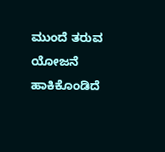ಮುಂದೆ ತರುವ ಯೋಜನೆ ಹಾಕಿಕೊಂಡಿದೆ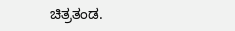ಚಿತ್ರತಂಡ.